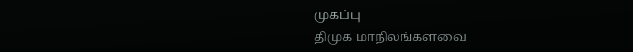முகப்பு
திமுக மாநிலங்களவை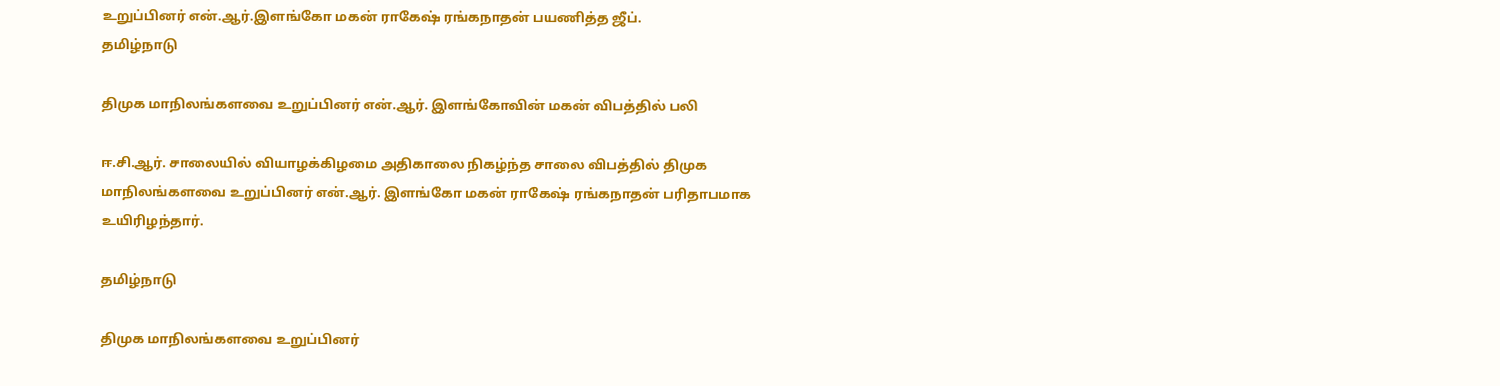உறுப்பினர் என்.ஆர்.இளங்கோ மகன்‌ ராகேஷ் ரங்கநாதன் பயணித்த ஜீப்.
தமிழ்நாடு

திமுக மாநிலங்களவை உறுப்பினர் என்.ஆர். இளங்கோவின் மகன் விபத்தில் பலி

ஈ.சி.ஆர். சாலையில் வியாழக்கிழமை அதிகாலை நிகழ்ந்த சாலை விபத்தில் திமுக மாநிலங்களவை உறுப்பினர் என்.ஆர். இளங்கோ மகன் ராகேஷ் ரங்கநாதன் பரிதாபமாக உயிரிழந்தார்.

தமிழ்நாடு

திமுக மாநிலங்களவை உறுப்பினர்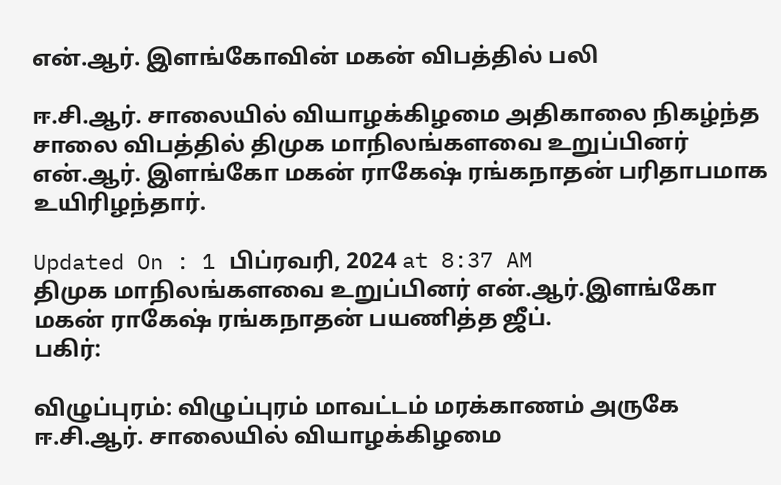என்.ஆர். இளங்கோவின் மகன் விபத்தில் பலி

ஈ.சி.ஆர். சாலையில் வியாழக்கிழமை அதிகாலை நிகழ்ந்த சாலை விபத்தில் திமுக மாநிலங்களவை உறுப்பினர் என்.ஆர். இளங்கோ மகன் ராகேஷ் ரங்கநாதன் பரிதாபமாக உயிரிழந்தார்.

Updated On : 1 பிப்ரவரி, 2024 at 8:37 AM
திமுக மாநிலங்களவை உறுப்பினர் என்.ஆர்.இளங்கோ மகன்‌ ராகேஷ் ரங்கநாதன் பயணித்த ஜீப்.
பகிர்:

விழுப்புரம்: விழுப்புரம் மாவட்டம் மரக்காணம் அருகே ஈ.சி.ஆர். சாலையில் வியாழக்கிழமை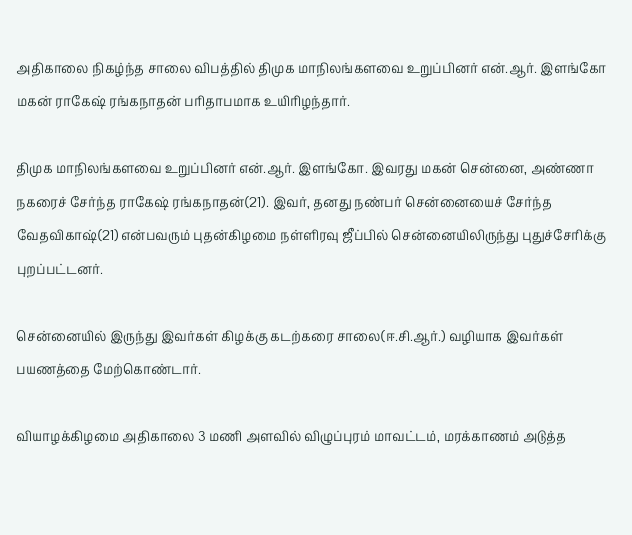அதிகாலை நிகழ்ந்த சாலை விபத்தில் திமுக மாநிலங்களவை உறுப்பினர் என்.ஆர். இளங்கோ மகன் ராகேஷ் ரங்கநாதன் பரிதாபமாக உயிரிழந்தார்.

திமுக மாநிலங்களவை உறுப்பினர் என்.ஆர். இளங்கோ. இவரது மகன் சென்னை, அண்ணா நகரைச் சேர்ந்த ராகேஷ் ரங்கநாதன்(21). இவர், தனது நண்பர் சென்னையைச் சேர்ந்த வேதவிகாஷ்(21) என்பவரும் புதன்கிழமை நள்ளிரவு ஜீப்பில் சென்னையிலிருந்து புதுச்சேரிக்கு புறப்பட்டனர்.

சென்னையில் இருந்து இவர்கள் கிழக்கு கடற்கரை சாலை(ஈ.சி.ஆர்.) வழியாக இவர்கள் பயணத்தை மேற்கொண்டார்.

வியாழக்கிழமை அதிகாலை 3 மணி அளவில் விழுப்புரம் மாவட்டம், மரக்காணம் அடுத்த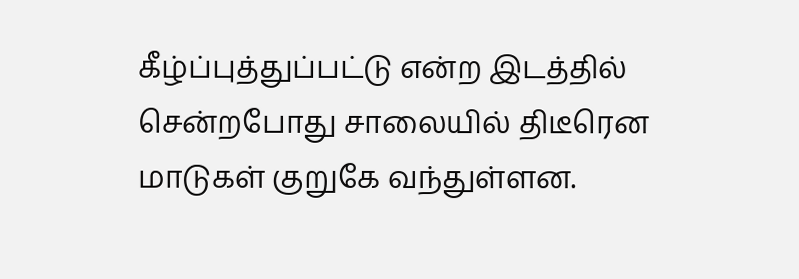கீழ்ப்புத்துப்பட்டு என்ற இடத்தில் சென்றபோது சாலையில் திடீரென மாடுகள் குறுகே வந்துள்ளன.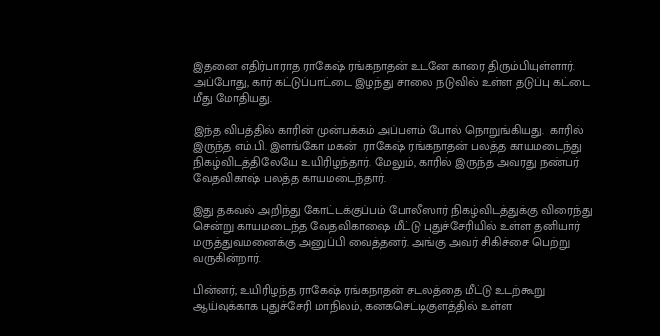இதனை எதிர்பாராத ராகேஷ் ரங்கநாதன் உடனே காரை திரும்பியுள்ளார். அப்போது, கார் கட்டுப்பாட்டை இழந்து சாலை நடுவில் உள்ள தடுப்பு கட்டை மீது மோதியது.

இந்த விபத்தில் காரின்‌ முன்பக்கம் அப்பளம் போல் நொறுங்கியது.  காரில் இருந்த எம்.பி. இளங்கோ மகன்  ராகேஷ் ரங்கநாதன் பலத்த காயமடைந்து நிகழ்விடத்திலேயே உயிரிழந்தார். மேலும், காரில் இருந்த அவரது நண்பர் வேதவிகாஷ் பலத்த காயமடைந்தார்.

இது தகவல் அறிந்து கோட்டக்குப்பம் போலீஸார் நிகழ்விடத்துக்கு விரைந்து சென்று காயமடைந்த வேதவிகாஷை மீட்டு புதுச்சேரியில் உள்ள தனியார் மருத்துவமனைக்கு அனுப்பி வைத்தனர். அங்கு அவர் சிகிச்சை பெற்று வருகின்றார்.

பின்னர், உயிரிழந்த ராகேஷ் ரங்கநாதன் சடலத்தை மீட்டு உடற்கூறு ஆய்வுக்காக புதுச்சேரி மாநிலம், கனகசெட்டிகுளத்தில் உள்ள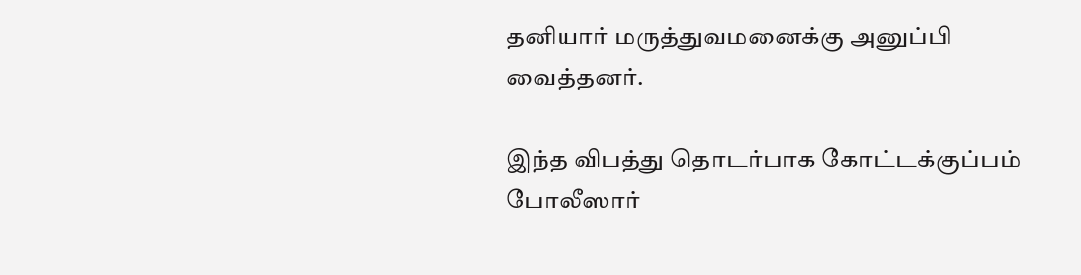தனியார் மருத்துவமனைக்கு அனுப்பி வைத்தனர்.

இந்த விபத்து தொடர்பாக கோட்டக்குப்பம் போலீஸார்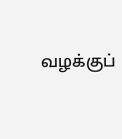வழக்குப்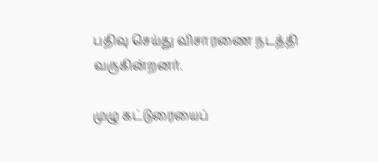பதிவு செய்து விசாரணை நடத்தி வருகின்றனர்.

முழு கட்டுரையைப்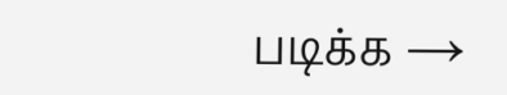படிக்க →